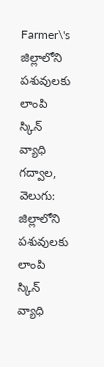Farmer\'s
జిల్లాలోని పశువులకు లాంపి స్కిన్ వ్యాధి
గద్వాల, వెలుగు: జిల్లాలోని పశువులకు లాంపి స్కిన్ వ్యాధి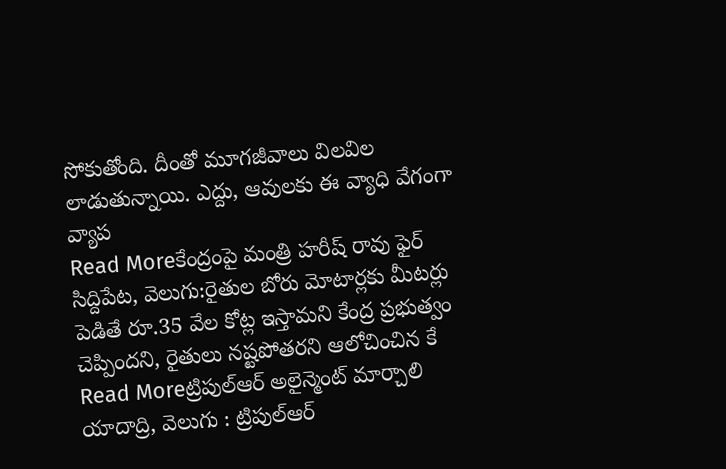సోకుతోంది. దీంతో మూగజీవాలు విలవిల లాడుతున్నాయి. ఎద్దు, ఆవులకు ఈ వ్యాధి వేగంగా వ్యాప
Read Moreకేంద్రంపై మంత్రి హరీష్ రావు ఫైర్
సిద్దిపేట, వెలుగు:రైతుల బోరు మోటార్లకు మీటర్లు పెడితే రూ.35 వేల కోట్ల ఇస్తామని కేంద్ర ప్రభుత్వం చెప్పిందని, రైతులు నష్టపోతరని ఆలోచించిన కే
Read Moreట్రిపుల్ఆర్ అలైన్మెంట్ మార్చాలి
యాదాద్రి, వెలుగు : ట్రిపుల్ఆర్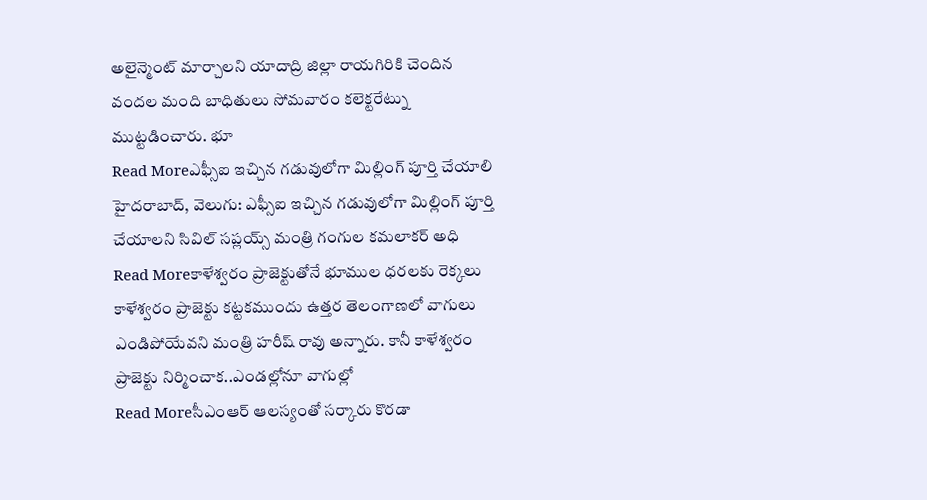అలైన్మెంట్ మార్చాలని యాదాద్రి జిల్లా రాయగిరికి చెందిన వందల మంది బాధితులు సోమవారం కలెక్టరేట్ను ముట్టడించారు. భూ
Read Moreఎఫ్సీఐ ఇచ్చిన గడువులోగా మిల్లింగ్ పూర్తి చేయాలి
హైదరాబాద్, వెలుగు: ఎఫ్సీఐ ఇచ్చిన గడువులోగా మిల్లింగ్ పూర్తి చేయాలని సివిల్ సప్లయ్స్ మంత్రి గంగుల కమలాకర్ అధి
Read Moreకాళేశ్వరం ప్రాజెక్టుతోనే భూముల ధరలకు రెక్కలు
కాళేశ్వరం ప్రాజెక్టు కట్టకముందు ఉత్తర తెలంగాణలో వాగులు ఎండిపోయేవని మంత్రి హరీష్ రావు అన్నారు. కానీ కాళేశ్వరం ప్రాజెక్టు నిర్మించాక..ఎండల్లోనూ వాగుల్లో
Read Moreసీఎంఆర్ ఆలస్యంతో సర్కారు కొరడా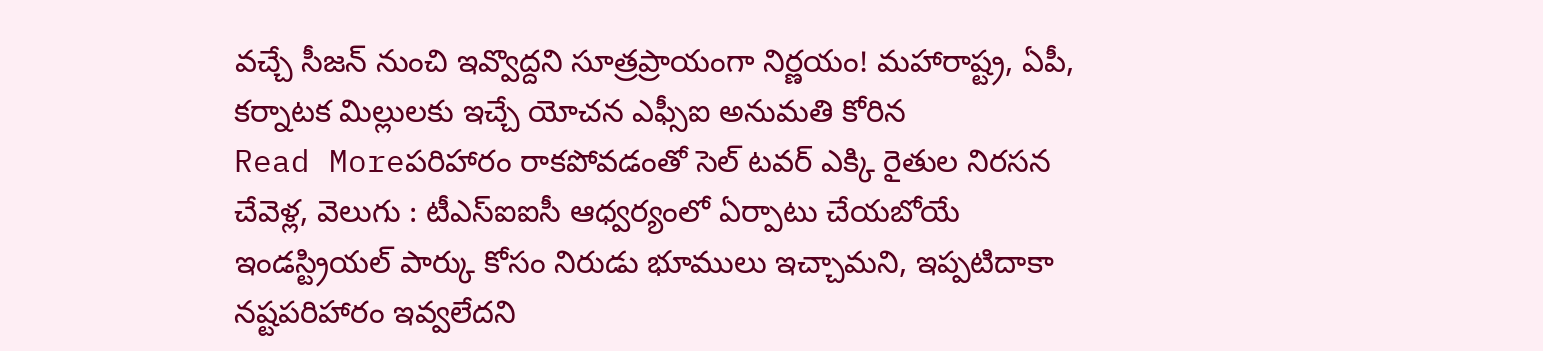వచ్చే సీజన్ నుంచి ఇవ్వొద్దని సూత్రప్రాయంగా నిర్ణయం! మహారాష్ట్ర, ఏపీ, కర్నాటక మిల్లులకు ఇచ్చే యోచన ఎఫ్సీఐ అనుమతి కోరిన
Read Moreపరిహారం రాకపోవడంతో సెల్ టవర్ ఎక్కి రైతుల నిరసన
చేవెళ్ల, వెలుగు : టీఎస్ఐఐసీ ఆధ్వర్యంలో ఏర్పాటు చేయబోయే ఇండస్ట్రియల్ పార్కు కోసం నిరుడు భూములు ఇచ్చామని, ఇప్పటిదాకా నష్టపరిహారం ఇవ్వలేదని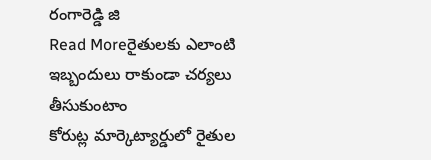రంగారెడ్డి జి
Read Moreరైతులకు ఎలాంటి ఇబ్బందులు రాకుండా చర్యలు తీసుకుంటాం
కోరుట్ల మార్కెట్యార్డులో రైతుల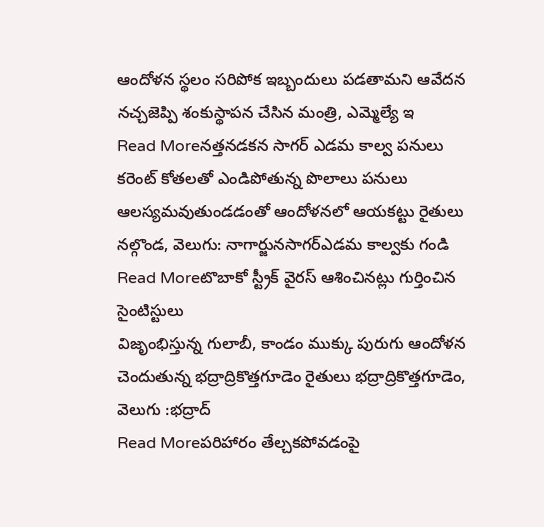ఆందోళన స్థలం సరిపోక ఇబ్బందులు పడతామని ఆవేదన నచ్చజెప్పి శంకుస్థాపన చేసిన మంత్రి, ఎమ్మెల్యే ఇ
Read Moreనత్తనడకన సాగర్ ఎడమ కాల్వ పనులు
కరెంట్ కోతలతో ఎండిపోతున్న పొలాలు పనులు ఆలస్యమవుతుండడంతో ఆందోళనలో ఆయకట్టు రైతులు నల్గొండ, వెలుగు: నాగార్జునసాగర్ఎడమ కాల్వకు గండి
Read Moreటొబాకో స్ట్రీక్ వైరస్ ఆశించినట్లు గుర్తించిన సైంటిస్టులు
విజృంభిస్తున్న గులాబీ, కాండం ముక్కు పురుగు ఆందోళన చెందుతున్న భద్రాద్రికొత్తగూడెం రైతులు భద్రాద్రికొత్తగూడెం, వెలుగు :భద్రాద్
Read Moreపరిహారం తేల్చకపోవడంపై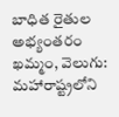బాధిత రైతుల అభ్యంతరం
ఖమ్మం, వెలుగు: మహారాష్ట్రలోని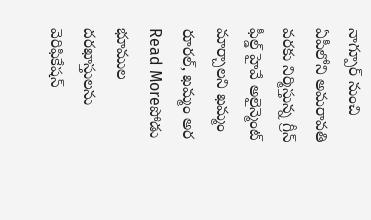నాగ్పూర్ నుంచి ఏపీలోని అమరావతి వరకు నిర్మిస్తున్న గ్రీన్ ఫీల్డ్ హైవే అలైన్మెంట్ మార్చాలని ఖమ్మం రూరల్, ఖమ్మం అర
Read Moreపోడు భూముల దరఖాస్తులను వెరిఫికేషన్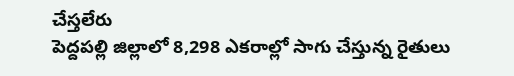చేస్తలేరు
పెద్దపల్లి జిల్లాలో 8,298 ఎకరాల్లో సాగు చేస్తున్న రైతులు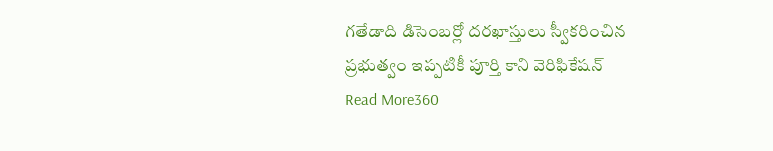గతేడాది డిసెంబర్లో దరఖాస్తులు స్వీకరించిన ప్రభుత్వం ఇప్పటికీ పూర్తి కాని వెరిఫికేషన్
Read More360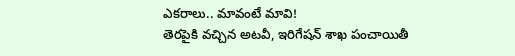ఎకరాలు.. మావంటే మావి!
తెరపైకి వచ్చిన అటవీ, ఇరిగేషన్ శాఖ పంచాయితీ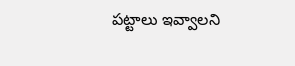పట్టాలు ఇవ్వాలని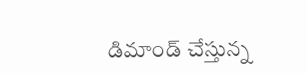డిమాండ్ చేస్తున్న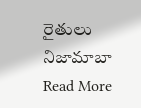రైతులు నిజామాబా
Read More